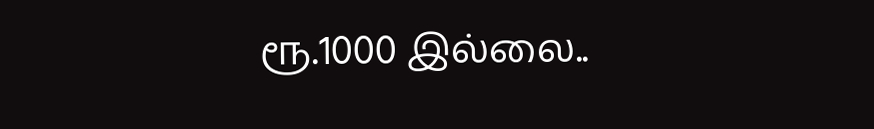ரூ.1000 இல்லை..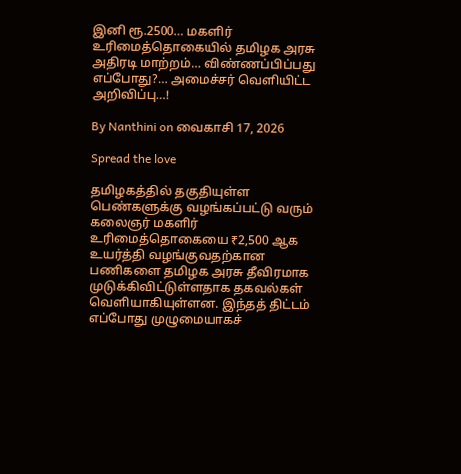இனி ரூ.2500… மகளிர் உரிமைத்தொகையில் தமிழக அரசு அதிரடி மாற்றம்… விண்ணப்பிப்பது எப்போது?… அமைச்சர் வெளியிட்ட அறிவிப்பு…!

By Nanthini on வைகாசி 17, 2026

Spread the love

தமிழகத்தில் தகுதியுள்ள பெண்களுக்கு வழங்கப்பட்டு வரும் கலைஞர் மகளிர் உரிமைத்தொகையை ₹2,500 ஆக உயர்த்தி வழங்குவதற்கான பணிகளை தமிழக அரசு தீவிரமாக முடுக்கிவிட்டுள்ளதாக தகவல்கள் வெளியாகியுள்ளன. இந்தத் திட்டம் எப்போது முழுமையாகச்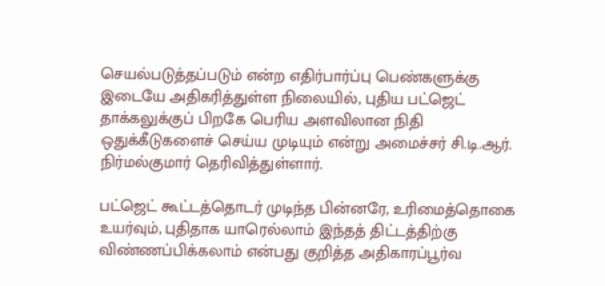செயல்படுத்தப்படும் என்ற எதிர்பார்ப்பு பெண்களுக்கு இடையே அதிகரித்துள்ள நிலையில், புதிய பட்ஜெட் தாக்கலுக்குப் பிறகே பெரிய அளவிலான நிதி ஒதுக்கீடுகளைச் செய்ய முடியும் என்று அமைச்சர் சி.டி.ஆர். நிர்மல்குமார் தெரிவித்துள்ளார்.

பட்ஜெட் கூட்டத்தொடர் முடிந்த பின்னரே, உரிமைத்தொகை உயர்வும், புதிதாக யாரெல்லாம் இந்தத் திட்டத்திற்கு விண்ணப்பிக்கலாம் என்பது குறித்த அதிகாரப்பூர்வ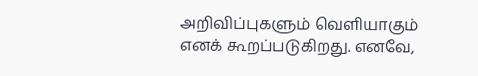அறிவிப்புகளும் வெளியாகும் எனக் கூறப்படுகிறது. எனவே,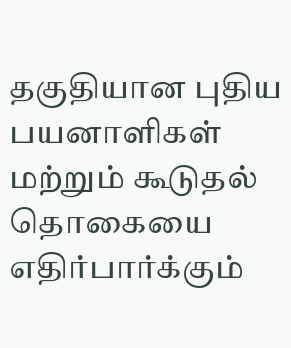தகுதியான புதிய பயனாளிகள் மற்றும் கூடுதல் தொகையை எதிர்பார்க்கும்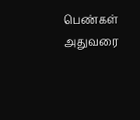பெண்கள் அதுவரை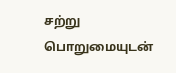சற்று பொறுமையுடன்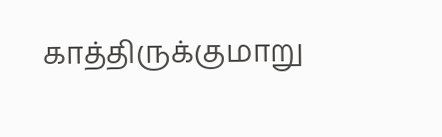காத்திருக்குமாறு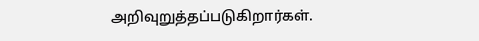அறிவுறுத்தப்படுகிறார்கள்.